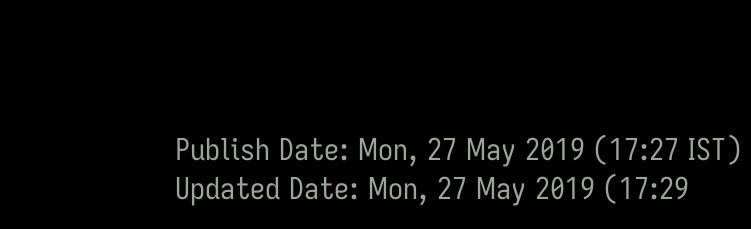Publish Date: Mon, 27 May 2019 (17:27 IST)
Updated Date: Mon, 27 May 2019 (17:29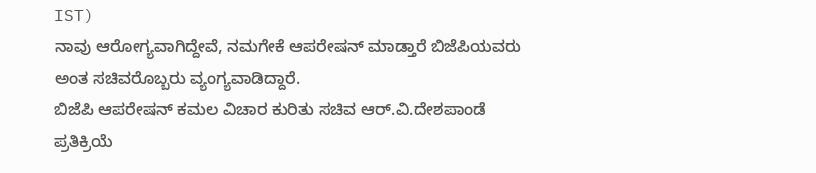IST)
ನಾವು ಆರೋಗ್ಯವಾಗಿದ್ದೇವೆ, ನಮಗೇಕೆ ಆಪರೇಷನ್ ಮಾಡ್ತಾರೆ ಬಿಜೆಪಿಯವರು ಅಂತ ಸಚಿವರೊಬ್ಬರು ವ್ಯಂಗ್ಯವಾಡಿದ್ದಾರೆ.
ಬಿಜೆಪಿ ಆಪರೇಷನ್ ಕಮಲ ವಿಚಾರ ಕುರಿತು ಸಚಿವ ಆರ್.ವಿ.ದೇಶಪಾಂಡೆ ಪ್ರತಿಕ್ರಿಯೆ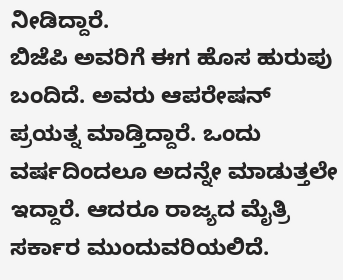ನೀಡಿದ್ದಾರೆ.
ಬಿಜೆಪಿ ಅವರಿಗೆ ಈಗ ಹೊಸ ಹುರುಪು ಬಂದಿದೆ. ಅವರು ಆಪರೇಷನ್ ಪ್ರಯತ್ನ ಮಾಡ್ತಿದ್ದಾರೆ. ಒಂದು ವರ್ಷದಿಂದಲೂ ಅದನ್ನೇ ಮಾಡುತ್ತಲೇ ಇದ್ದಾರೆ. ಆದರೂ ರಾಜ್ಯದ ಮೈತ್ರಿ ಸರ್ಕಾರ ಮುಂದುವರಿಯಲಿದೆ.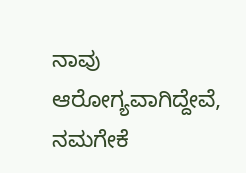ನಾವು ಆರೋಗ್ಯವಾಗಿದ್ದೇವೆ, ನಮಗೇಕೆ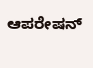ಆಪರೇಷನ್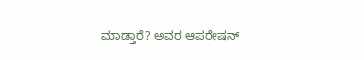ಮಾಡ್ತಾರೆ? ಅವರ ಆಪರೇಷನ್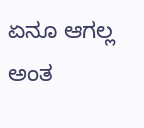ಏನೂ ಆಗಲ್ಲ ಅಂತ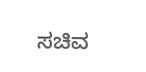ಸಚಿವ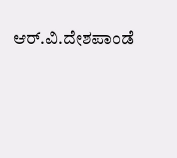ಆರ್.ವಿ.ದೇಶಪಾಂಡೆ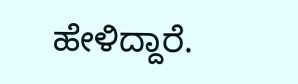ಹೇಳಿದ್ದಾರೆ.